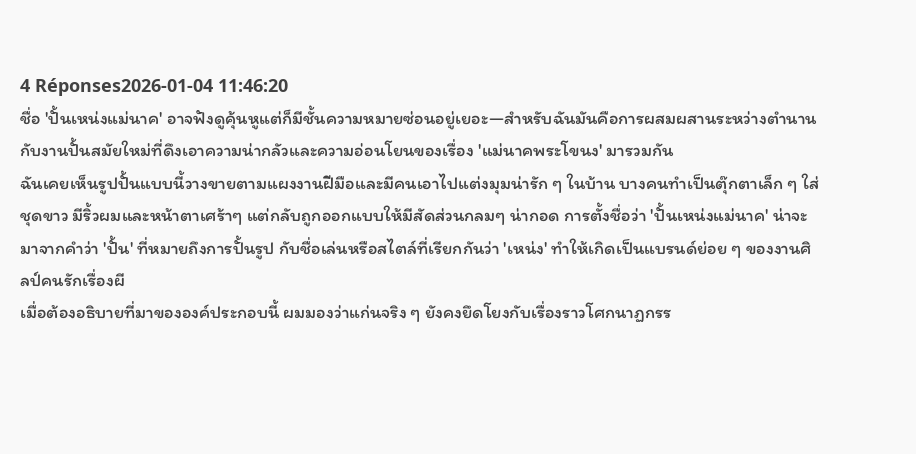4 Réponses2026-01-04 11:46:20
ชื่อ 'ปั้นเหน่งแม่นาค' อาจฟังดูคุ้นหูแต่ก็มีชั้นความหมายซ่อนอยู่เยอะ—สำหรับฉันมันคือการผสมผสานระหว่างตำนานกับงานปั้นสมัยใหม่ที่ดึงเอาความน่ากลัวและความอ่อนโยนของเรื่อง 'แม่นาคพระโขนง' มารวมกัน
ฉันเคยเห็นรูปปั้นแบบนี้วางขายตามแผงงานฝีมือและมีคนเอาไปแต่งมุมน่ารัก ๆ ในบ้าน บางคนทำเป็นตุ๊กตาเล็ก ๆ ใส่ชุดขาว มีริ้วผมและหน้าตาเศร้าๆ แต่กลับถูกออกแบบให้มีสัดส่วนกลมๆ น่ากอด การตั้งชื่อว่า 'ปั้นเหน่งแม่นาค' น่าจะมาจากคำว่า 'ปั้น' ที่หมายถึงการปั้นรูป กับชื่อเล่นหรือสไตล์ที่เรียกกันว่า 'เหน่ง' ทำให้เกิดเป็นแบรนด์ย่อย ๆ ของงานศิลป์คนรักเรื่องผี
เมื่อต้องอธิบายที่มาขององค์ประกอบนี้ ผมมองว่าแก่นจริง ๆ ยังคงยึดโยงกับเรื่องราวโศกนาฏกรร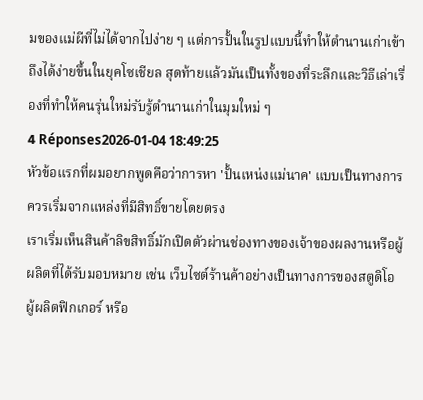มของแม่ผีที่ไม่ได้จากไปง่าย ๆ แต่การปั้นในรูปแบบนี้ทำให้ตำนานเก่าเข้าถึงได้ง่ายขึ้นในยุคโซเชียล สุดท้ายแล้วมันเป็นทั้งของที่ระลึกและวิธีเล่าเรื่องที่ทำให้คนรุ่นใหม่รับรู้ตำนานเก่าในมุมใหม่ ๆ
4 Réponses2026-01-04 18:49:25
หัวข้อแรกที่ผมอยากพูดคือว่าการหา 'ปั้นเหน่งแม่นาค' แบบเป็นทางการควรเริ่มจากแหล่งที่มีสิทธิ์ขายโดยตรง
เราเริ่มเห็นสินค้าลิขสิทธิ์มักเปิดตัวผ่านช่องทางของเจ้าของผลงานหรือผู้ผลิตที่ได้รับมอบหมาย เช่น เว็บไซต์ร้านค้าอย่างเป็นทางการของสตูดิโอ ผู้ผลิตฟิกเกอร์ หรือ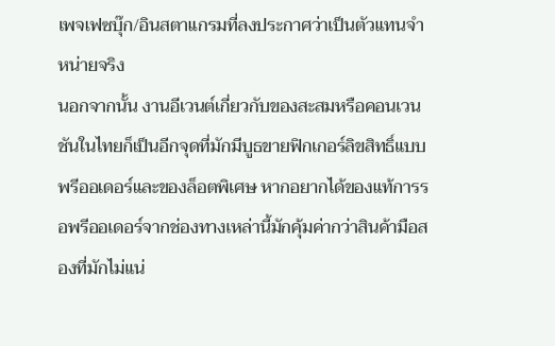เพจเฟซบุ๊ก/อินสตาแกรมที่ลงประกาศว่าเป็นตัวแทนจำหน่ายจริง
นอกจากนั้น งานอีเวนต์เกี่ยวกับของสะสมหรือคอนเวนชันในไทยก็เป็นอีกจุดที่มักมีบูธขายฟิกเกอร์ลิขสิทธิ์แบบพรีออเดอร์และของล็อตพิเศษ หากอยากได้ของแท้การรอพรีออเดอร์จากช่องทางเหล่านี้มักคุ้มค่ากว่าสินค้ามือสองที่มักไม่แน่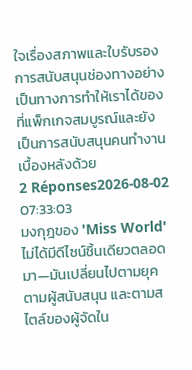ใจเรื่องสภาพและใบรับรอง การสนับสนุนช่องทางอย่างเป็นทางการทำให้เราได้ของที่แพ็กเกจสมบูรณ์และยังเป็นการสนับสนุนคนทำงานเบื้องหลังด้วย
2 Réponses2026-08-02 07:33:03
มงกุฎของ 'Miss World' ไม่ได้มีดีไซน์ชิ้นเดียวตลอดมา—มันเปลี่ยนไปตามยุค ตามผู้สนับสนุน และตามสไตล์ของผู้จัดใน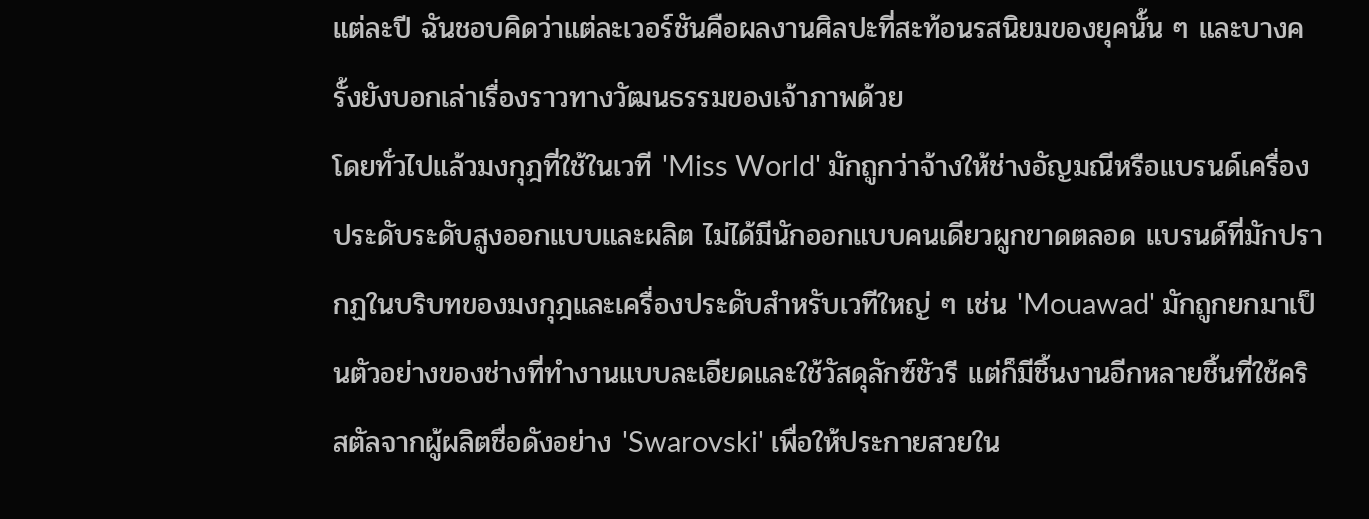แต่ละปี ฉันชอบคิดว่าแต่ละเวอร์ชันคือผลงานศิลปะที่สะท้อนรสนิยมของยุคนั้น ๆ และบางครั้งยังบอกเล่าเรื่องราวทางวัฒนธรรมของเจ้าภาพด้วย
โดยทั่วไปแล้วมงกุฎที่ใช้ในเวที 'Miss World' มักถูกว่าจ้างให้ช่างอัญมณีหรือแบรนด์เครื่องประดับระดับสูงออกแบบและผลิต ไม่ได้มีนักออกแบบคนเดียวผูกขาดตลอด แบรนด์ที่มักปรากฏในบริบทของมงกุฎและเครื่องประดับสำหรับเวทีใหญ่ ๆ เช่น 'Mouawad' มักถูกยกมาเป็นตัวอย่างของช่างที่ทำงานแบบละเอียดและใช้วัสดุลักซ์ชัวรี แต่ก็มีชิ้นงานอีกหลายชิ้นที่ใช้คริสตัลจากผู้ผลิตชื่อดังอย่าง 'Swarovski' เพื่อให้ประกายสวยใน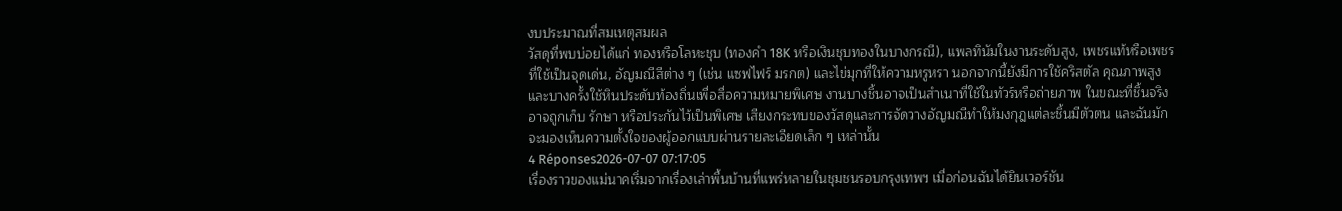งบประมาณที่สมเหตุสมผล
วัสดุที่พบบ่อยได้แก่ ทองหรือโลหะชุบ (ทองคำ 18K หรือเงินชุบทองในบางกรณี), แพลทินัมในงานระดับสูง, เพชรแท้หรือเพชรที่ใช้เป็นจุดเด่น, อัญมณีสีต่าง ๆ (เช่น แซฟไฟร์ มรกต) และไข่มุกที่ให้ความหรูหรา นอกจากนี้ยังมีการใช้คริสตัล คุณภาพสูง และบางครั้งใช้หินประดับท้องถิ่นเพื่อสื่อความหมายพิเศษ งานบางชิ้นอาจเป็นสำเนาที่ใช้ในทัวร์หรือถ่ายภาพ ในขณะที่ชิ้นจริงอาจถูกเก็บ รักษา หรือประกันไว้เป็นพิเศษ เสียงกระทบของวัสดุและการจัดวางอัญมณีทำให้มงกุฎแต่ละชิ้นมีตัวตน และฉันมักจะมองเห็นความตั้งใจของผู้ออกแบบผ่านรายละเอียดเล็ก ๆ เหล่านั้น
4 Réponses2026-07-07 07:17:05
เรื่องราวของแม่นาคเริ่มจากเรื่องเล่าพื้นบ้านที่แพร่หลายในชุมชนรอบกรุงเทพฯ เมื่อก่อนฉันได้ยินเวอร์ชัน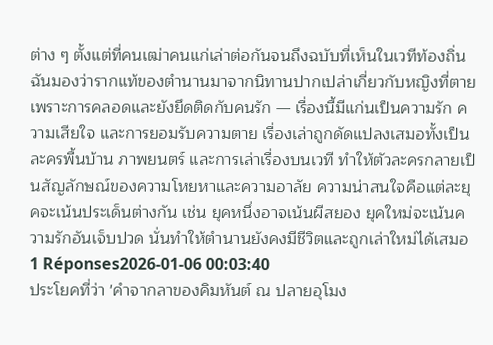ต่าง ๆ ตั้งแต่ที่คนเฒ่าคนแก่เล่าต่อกันจนถึงฉบับที่เห็นในเวทีท้องถิ่น
ฉันมองว่ารากแท้ของตำนานมาจากนิทานปากเปล่าเกี่ยวกับหญิงที่ตายเพราะการคลอดและยังยึดติดกับคนรัก — เรื่องนี้มีแก่นเป็นความรัก ความเสียใจ และการยอมรับความตาย เรื่องเล่าถูกดัดแปลงเสมอทั้งเป็นละครพื้นบ้าน ภาพยนตร์ และการเล่าเรื่องบนเวที ทำให้ตัวละครกลายเป็นสัญลักษณ์ของความโหยหาและความอาลัย ความน่าสนใจคือแต่ละยุคจะเน้นประเด็นต่างกัน เช่น ยุคหนึ่งอาจเน้นผีสยอง ยุคใหม่จะเน้นความรักอันเจ็บปวด นั่นทำให้ตำนานยังคงมีชีวิตและถูกเล่าใหม่ได้เสมอ
1 Réponses2026-01-06 00:03:40
ประโยคที่ว่า 'คำจากลาของคิมหันต์ ณ ปลายอุโมง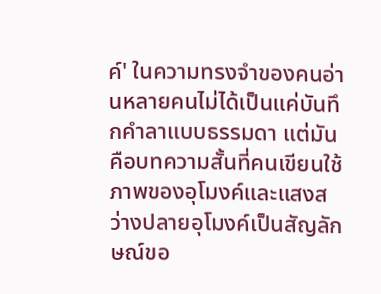ค์' ในความทรงจำของคนอ่านหลายคนไม่ได้เป็นแค่บันทึกคำลาแบบธรรมดา แต่มันคือบทความสั้นที่คนเขียนใช้ภาพของอุโมงค์และแสงสว่างปลายอุโมงค์เป็นสัญลักษณ์ขอ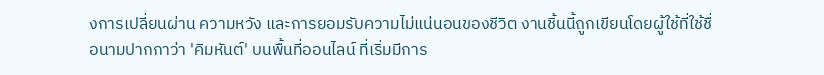งการเปลี่ยนผ่าน ความหวัง และการยอมรับความไม่แน่นอนของชีวิต งานชิ้นนี้ถูกเขียนโดยผู้ใช้ที่ใช้ชื่อนามปากกาว่า 'คิมหันต์' บนพื้นที่ออนไลน์ ที่เริ่มมีการ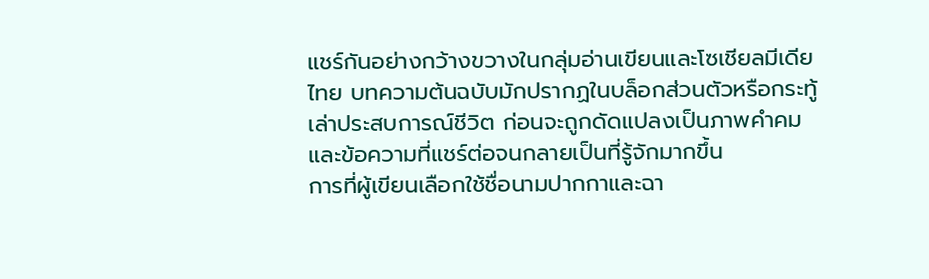แชร์กันอย่างกว้างขวางในกลุ่มอ่านเขียนและโซเชียลมีเดียไทย บทความต้นฉบับมักปรากฏในบล็อกส่วนตัวหรือกระทู้เล่าประสบการณ์ชีวิต ก่อนจะถูกดัดแปลงเป็นภาพคำคมและข้อความที่แชร์ต่อจนกลายเป็นที่รู้จักมากขึ้น
การที่ผู้เขียนเลือกใช้ชื่อนามปากกาและฉา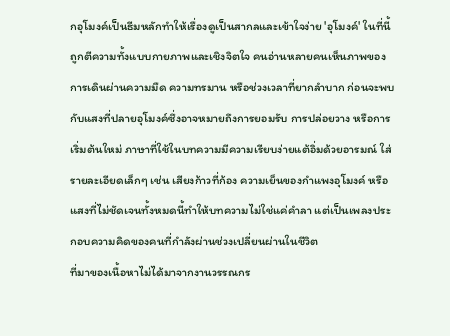กอุโมงค์เป็นธีมหลักทำให้เรื่องดูเป็นสากลและเข้าใจง่าย 'อุโมงค์' ในที่นี้ถูกตีความทั้งแบบกายภาพและเชิงจิตใจ คนอ่านหลายคนเห็นภาพของการเดินผ่านความมืด ความทรมาน หรือช่วงเวลาที่ยากลำบาก ก่อนจะพบกับแสงที่ปลายอุโมงค์ซึ่งอาจหมายถึงการยอมรับ การปล่อยวาง หรือการเริ่มต้นใหม่ ภาษาที่ใช้ในบทความมีความเรียบง่ายแต้อิ่มด้วยอารมณ์ ใส่รายละเอียดเล็กๆ เช่น เสียงก้าวที่ก้อง ความเย็นของกำแพงอุโมงค์ หรือแสงที่ไม่ชัดเจนทั้งหมดนี้ทำให้บทความไม่ใช่แค่คำลา แต่เป็นเพลงประกอบความคิดของคนที่กำลังผ่านช่วงเปลี่ยนผ่านในชีวิต
ที่มาของเนื้อหาไม่ได้มาจากงานวรรณกร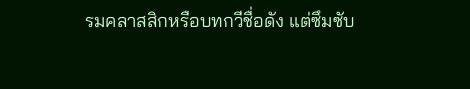รมคลาสสิกหรือบทกวีชื่อดัง แต่ซึมซับ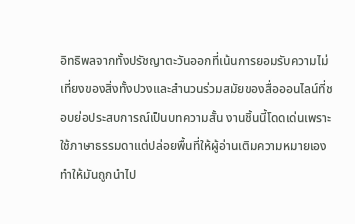อิทธิพลจากทั้งปรัชญาตะวันออกที่เน้นการยอมรับความไม่เที่ยงของสิ่งทั้งปวงและสำนวนร่วมสมัยของสื่อออนไลน์ที่ชอบย่อประสบการณ์เป็นบทความสั้น งานชิ้นนี้โดดเด่นเพราะใช้ภาษาธรรมดาแต่ปล่อยพื้นที่ให้ผู้อ่านเติมความหมายเอง ทำให้มันถูกนำไป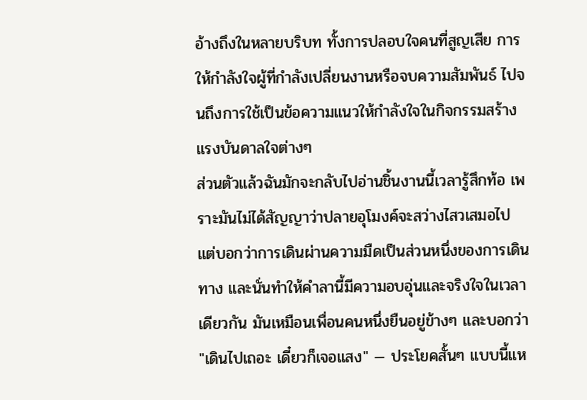อ้างถึงในหลายบริบท ทั้งการปลอบใจคนที่สูญเสีย การให้กำลังใจผู้ที่กำลังเปลี่ยนงานหรือจบความสัมพันธ์ ไปจนถึงการใช้เป็นข้อความแนวให้กำลังใจในกิจกรรมสร้างแรงบันดาลใจต่างๆ
ส่วนตัวแล้วฉันมักจะกลับไปอ่านชิ้นงานนี้เวลารู้สึกท้อ เพราะมันไม่ได้สัญญาว่าปลายอุโมงค์จะสว่างไสวเสมอไป แต่บอกว่าการเดินผ่านความมืดเป็นส่วนหนึ่งของการเดินทาง และนั่นทำให้คำลานี้มีความอบอุ่นและจริงใจในเวลาเดียวกัน มันเหมือนเพื่อนคนหนึ่งยืนอยู่ข้างๆ และบอกว่า "เดินไปเถอะ เดี๋ยวก็เจอแสง" — ประโยคสั้นๆ แบบนี้แห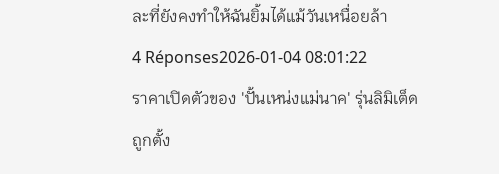ละที่ยังคงทำให้ฉันยิ้มได้แม้วันเหนื่อยล้า
4 Réponses2026-01-04 08:01:22
ราคาเปิดตัวของ 'ปั้นเหน่งแม่นาค' รุ่นลิมิเต็ด ถูกตั้ง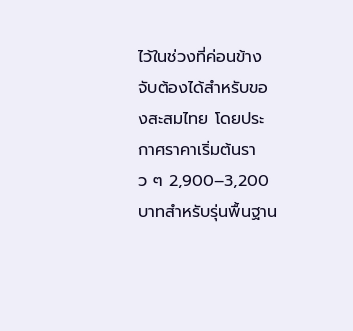ไว้ในช่วงที่ค่อนข้างจับต้องได้สำหรับของสะสมไทย โดยประกาศราคาเริ่มต้นราว ๆ 2,900–3,200 บาทสำหรับรุ่นพื้นฐาน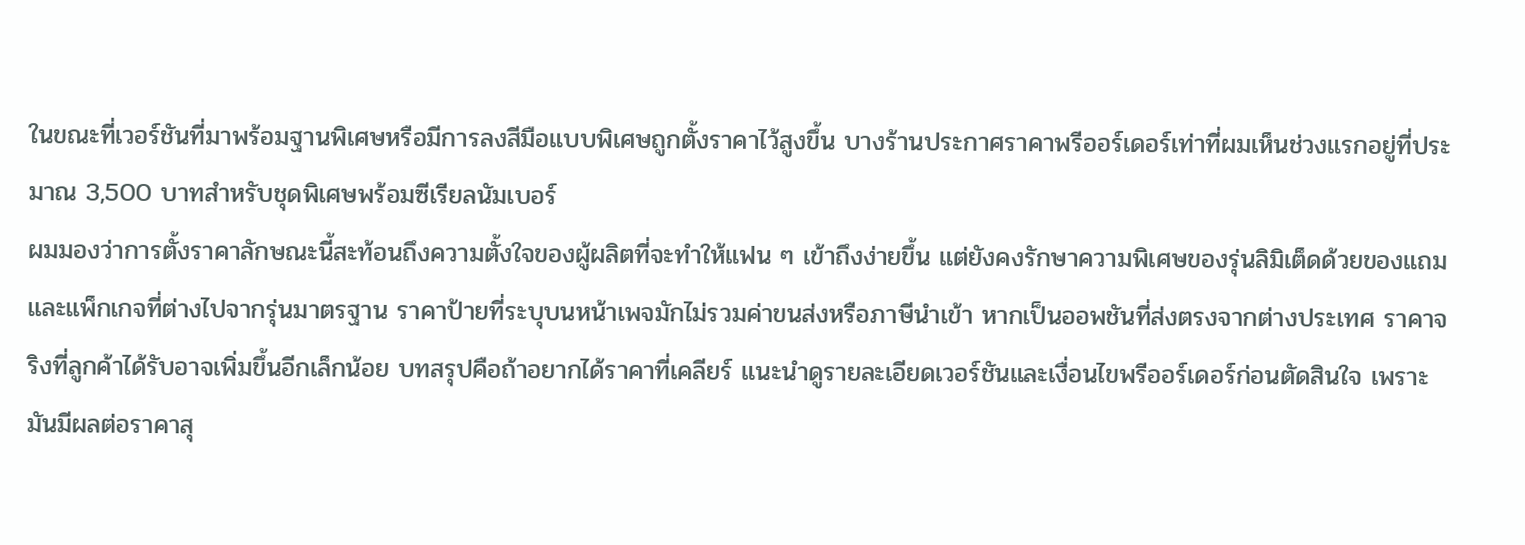ในขณะที่เวอร์ชันที่มาพร้อมฐานพิเศษหรือมีการลงสีมือแบบพิเศษถูกตั้งราคาไว้สูงขึ้น บางร้านประกาศราคาพรีออร์เดอร์เท่าที่ผมเห็นช่วงแรกอยู่ที่ประมาณ 3,500 บาทสำหรับชุดพิเศษพร้อมซีเรียลนัมเบอร์
ผมมองว่าการตั้งราคาลักษณะนี้สะท้อนถึงความตั้งใจของผู้ผลิตที่จะทำให้แฟน ๆ เข้าถึงง่ายขึ้น แต่ยังคงรักษาความพิเศษของรุ่นลิมิเต็ดด้วยของแถมและแพ็กเกจที่ต่างไปจากรุ่นมาตรฐาน ราคาป้ายที่ระบุบนหน้าเพจมักไม่รวมค่าขนส่งหรือภาษีนำเข้า หากเป็นออพชันที่ส่งตรงจากต่างประเทศ ราคาจริงที่ลูกค้าได้รับอาจเพิ่มขึ้นอีกเล็กน้อย บทสรุปคือถ้าอยากได้ราคาที่เคลียร์ แนะนำดูรายละเอียดเวอร์ชันและเงื่อนไขพรีออร์เดอร์ก่อนตัดสินใจ เพราะมันมีผลต่อราคาสุ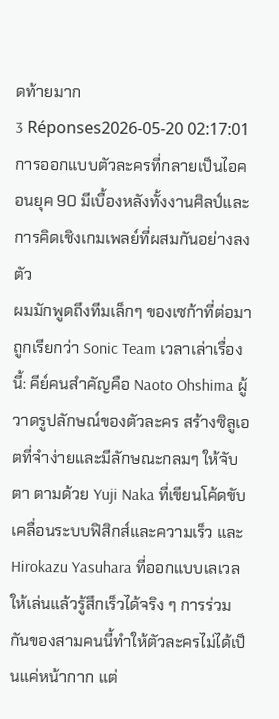ดท้ายมาก
3 Réponses2026-05-20 02:17:01
การออกแบบตัวละครที่กลายเป็นไอคอนยุค 90 มีเบื้องหลังทั้งงานศิลป์และการคิดเชิงเกมเพลย์ที่ผสมกันอย่างลงตัว
ผมมักพูดถึงทีมเล็กๆ ของเซก้าที่ต่อมาถูกเรียกว่า Sonic Team เวลาเล่าเรื่องนี้: คีย์คนสำคัญคือ Naoto Ohshima ผู้วาดรูปลักษณ์ของตัวละคร สร้างซิลูเอตที่จำง่ายและมีลักษณะกลมๆ ให้จับตา ตามด้วย Yuji Naka ที่เขียนโค้ดขับเคลื่อนระบบฟิสิกส์และความเร็ว และ Hirokazu Yasuhara ที่ออกแบบเลเวลให้เล่นแล้วรู้สึกเร็วได้จริง ๆ การร่วมกันของสามคนนี้ทำให้ตัวละครไม่ได้เป็นแค่หน้ากาก แต่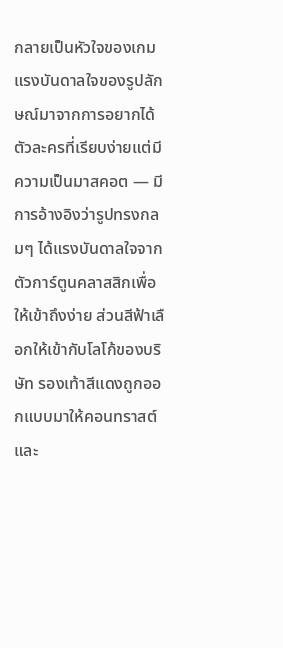กลายเป็นหัวใจของเกม
แรงบันดาลใจของรูปลักษณ์มาจากการอยากได้ตัวละครที่เรียบง่ายแต่มีความเป็นมาสคอต — มีการอ้างอิงว่ารูปทรงกลมๆ ได้แรงบันดาลใจจากตัวการ์ตูนคลาสสิกเพื่อให้เข้าถึงง่าย ส่วนสีฟ้าเลือกให้เข้ากับโลโก้ของบริษัท รองเท้าสีแดงถูกออกแบบมาให้คอนทราสต์และ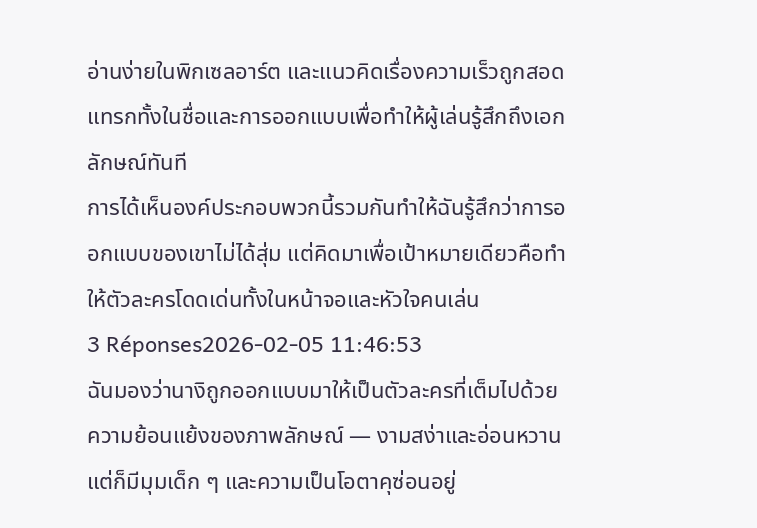อ่านง่ายในพิกเซลอาร์ต และแนวคิดเรื่องความเร็วถูกสอดแทรกทั้งในชื่อและการออกแบบเพื่อทำให้ผู้เล่นรู้สึกถึงเอกลักษณ์ทันที
การได้เห็นองค์ประกอบพวกนี้รวมกันทำให้ฉันรู้สึกว่าการออกแบบของเขาไม่ได้สุ่ม แต่คิดมาเพื่อเป้าหมายเดียวคือทำให้ตัวละครโดดเด่นทั้งในหน้าจอและหัวใจคนเล่น
3 Réponses2026-02-05 11:46:53
ฉันมองว่านางิถูกออกแบบมาให้เป็นตัวละครที่เต็มไปด้วยความย้อนแย้งของภาพลักษณ์ — งามสง่าและอ่อนหวานแต่ก็มีมุมเด็ก ๆ และความเป็นโอตาคุซ่อนอยู่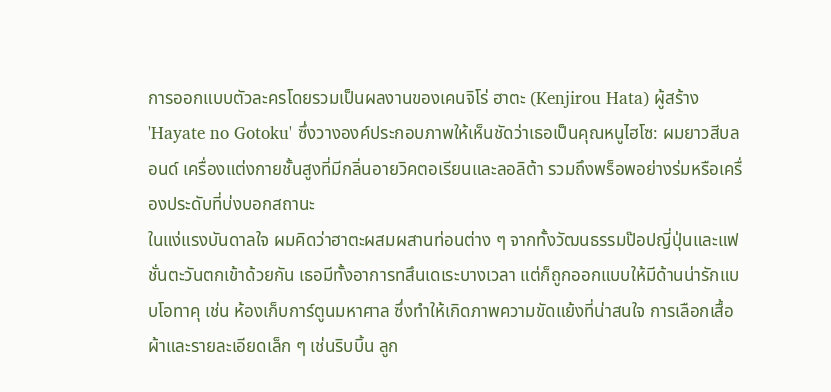การออกแบบตัวละครโดยรวมเป็นผลงานของเคนจิโร่ ฮาตะ (Kenjirou Hata) ผู้สร้าง 'Hayate no Gotoku' ซึ่งวางองค์ประกอบภาพให้เห็นชัดว่าเธอเป็นคุณหนูไฮโซ: ผมยาวสีบลอนด์ เครื่องแต่งกายชั้นสูงที่มีกลิ่นอายวิคตอเรียนและลอลิต้า รวมถึงพร็อพอย่างร่มหรือเครื่องประดับที่บ่งบอกสถานะ
ในแง่แรงบันดาลใจ ผมคิดว่าฮาตะผสมผสานท่อนต่าง ๆ จากทั้งวัฒนธรรมป๊อปญี่ปุ่นและแฟชั่นตะวันตกเข้าด้วยกัน เธอมีทั้งอาการทสึนเดเระบางเวลา แต่ก็ถูกออกแบบให้มีด้านน่ารักแบบโอทาคุ เช่น ห้องเก็บการ์ตูนมหาศาล ซึ่งทำให้เกิดภาพความขัดแย้งที่น่าสนใจ การเลือกเสื้อผ้าและรายละเอียดเล็ก ๆ เช่นริบบิ้น ลูก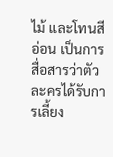ไม้ และโทนสีอ่อน เป็นการสื่อสารว่าตัวละครได้รับการเลี้ยง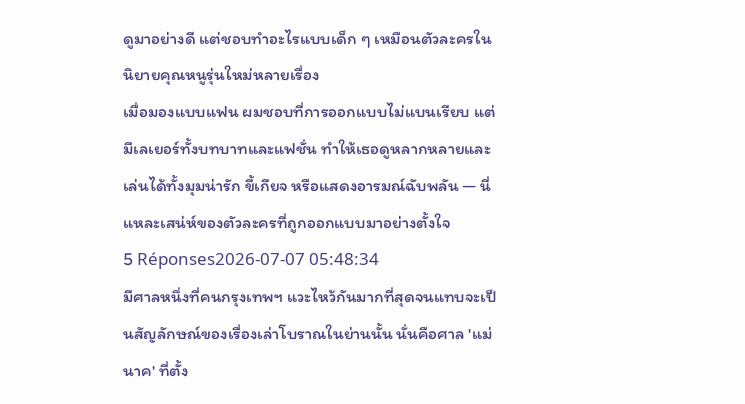ดูมาอย่างดี แต่ชอบทำอะไรแบบเด็ก ๆ เหมือนตัวละครในนิยายคุณหนูรุ่นใหม่หลายเรื่อง
เมื่อมองแบบแฟน ผมชอบที่การออกแบบไม่แบนเรียบ แต่มีเลเยอร์ทั้งบทบาทและแฟชั่น ทำให้เธอดูหลากหลายและเล่นได้ทั้งมุมน่ารัก ขี้เกียจ หรือแสดงอารมณ์ฉับพลัน — นี่แหละเสน่ห์ของตัวละครที่ถูกออกแบบมาอย่างตั้งใจ
5 Réponses2026-07-07 05:48:34
มีศาลหนึ่งที่คนกรุงเทพฯ แวะไหว้กันมากที่สุดจนแทบจะเป็นสัญลักษณ์ของเรื่องเล่าโบราณในย่านนั้น นั่นคือศาล 'แม่นาค' ที่ตั้ง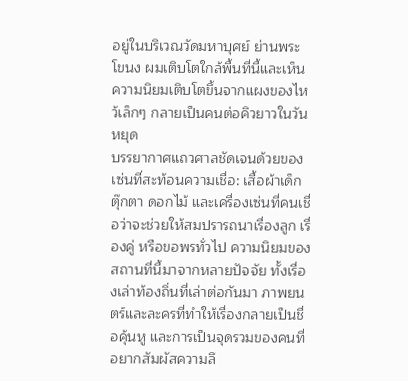อยู่ในบริเวณวัดมหาบุศย์ ย่านพระโขนง ผมเติบโตใกล้พื้นที่นี้และเห็นความนิยมเติบโตขึ้นจากแผงของไหว้เล็กๆ กลายเป็นคนต่อคิวยาวในวันหยุด
บรรยากาศแถวศาลชัดเจนด้วยของเซ่นที่สะท้อนความเชื่อ: เสื้อผ้าเด็ก ตุ๊กตา ดอกไม้ และเครื่องเซ่นที่คนเชื่อว่าจะช่วยให้สมปรารถนาเรื่องลูก เรื่องคู่ หรือขอพรทั่วไป ความนิยมของสถานที่นี้มาจากหลายปัจจัย ทั้งเรื่องเล่าท้องถิ่นที่เล่าต่อกันมา ภาพยนตร์และละครที่ทำให้เรื่องกลายเป็นชื่อคุ้นหู และการเป็นจุดรวมของคนที่อยากสัมผัสความลึ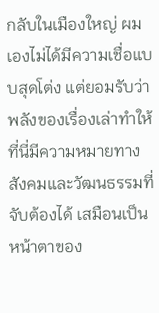กลับในเมืองใหญ่ ผมเองไม่ได้มีความเชื่อแบบสุดโต่ง แต่ยอมรับว่าพลังของเรื่องเล่าทำให้ที่นี่มีความหมายทางสังคมและวัฒนธรรมที่จับต้องได้ เสมือนเป็นหน้าตาของ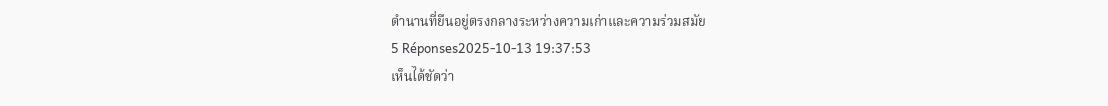ตำนานที่ยืนอยู่ตรงกลางระหว่างความเก่าและความร่วมสมัย
5 Réponses2025-10-13 19:37:53
เห็นได้ชัดว่า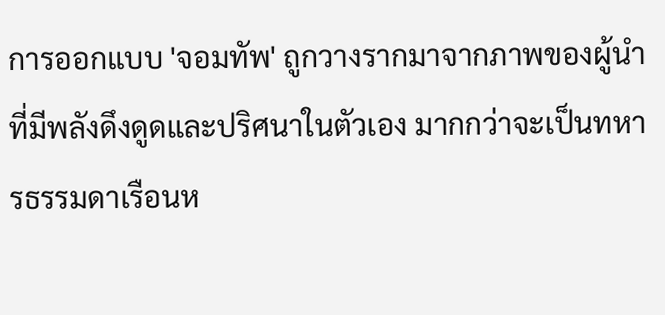การออกแบบ 'จอมทัพ' ถูกวางรากมาจากภาพของผู้นำที่มีพลังดึงดูดและปริศนาในตัวเอง มากกว่าจะเป็นทหารธรรมดาเรือนห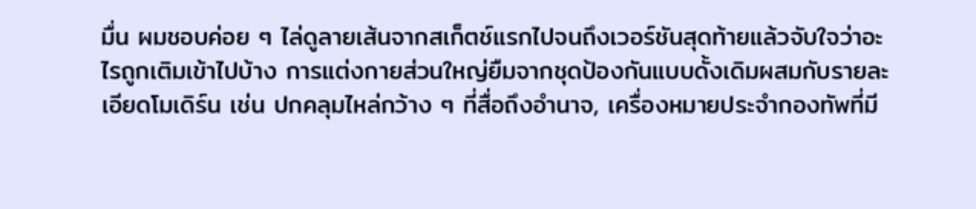มื่น ผมชอบค่อย ๆ ไล่ดูลายเส้นจากสเก็ตช์แรกไปจนถึงเวอร์ชันสุดท้ายแล้วจับใจว่าอะไรถูกเติมเข้าไปบ้าง การแต่งกายส่วนใหญ่ยืมจากชุดป้องกันแบบดั้งเดิมผสมกับรายละเอียดโมเดิร์น เช่น ปกคลุมไหล่กว้าง ๆ ที่สื่อถึงอำนาจ, เครื่องหมายประจำกองทัพที่มี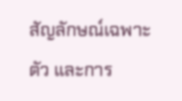สัญลักษณ์เฉพาะตัว และการ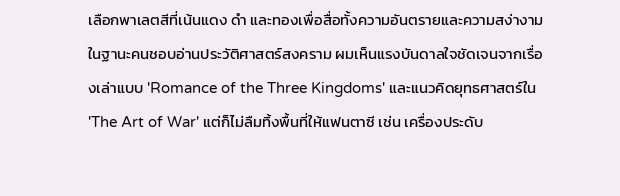เลือกพาเลตสีที่เน้นแดง ดำ และทองเพื่อสื่อทั้งความอันตรายและความสง่างาม
ในฐานะคนชอบอ่านประวัติศาสตร์สงคราม ผมเห็นแรงบันดาลใจชัดเจนจากเรื่องเล่าแบบ 'Romance of the Three Kingdoms' และแนวคิดยุทธศาสตร์ใน 'The Art of War' แต่ก็ไม่ลืมทิ้งพื้นที่ให้แฟนตาซี เช่น เครื่องประดับ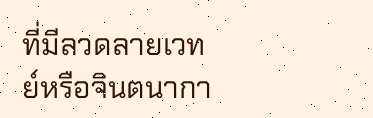ที่มีลวดลายเวทย์หรือจินตนากา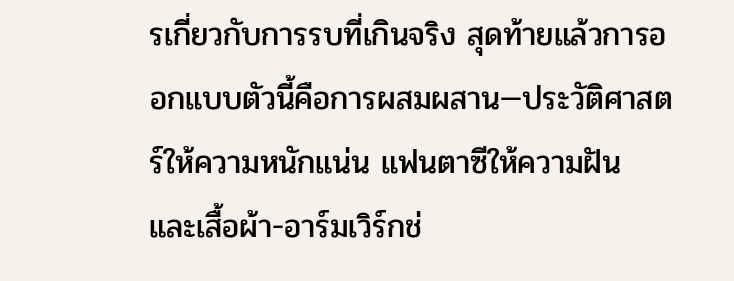รเกี่ยวกับการรบที่เกินจริง สุดท้ายแล้วการออกแบบตัวนี้คือการผสมผสาน—ประวัติศาสตร์ให้ความหนักแน่น แฟนตาซีให้ความฝัน และเสื้อผ้า-อาร์มเวิร์กช่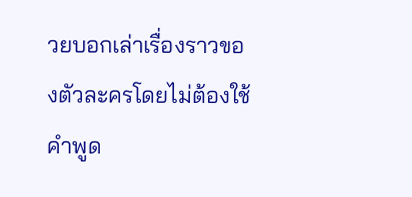วยบอกเล่าเรื่องราวของตัวละครโดยไม่ต้องใช้คำพูด